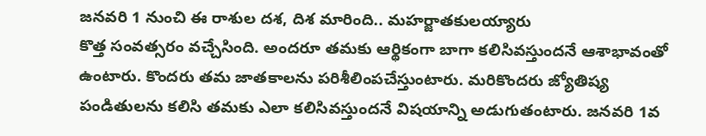జనవరి 1 నుంచి ఈ రాశుల దశ, దిశ మారింది.. మహర్జాతకులయ్యారు
కొత్త సంవత్సరం వచ్చేసింది. అందరూ తమకు ఆర్థికంగా బాగా కలిసివస్తుందనే ఆశాభావంతో ఉంటారు. కొందరు తమ జాతకాలను పరిశీలింపచేస్తుంటారు. మరికొందరు జ్యోతిష్య పండితులను కలిసి తమకు ఎలా కలిసివస్తుందనే విషయాన్ని అడుగుతంటారు. జనవరి 1వ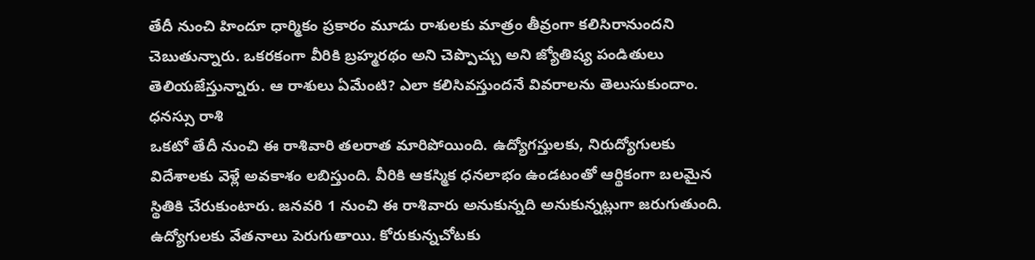తేదీ నుంచి హిందూ ధార్మికం ప్రకారం మూడు రాశులకు మాత్రం తీవ్రంగా కలిసిరానుందని చెబుతున్నారు. ఒకరకంగా వీరికి బ్రహ్మరథం అని చెప్పొచ్చు అని జ్యోతిష్య పండితులు తెలియజేస్తున్నారు. ఆ రాశులు ఏమేంటి? ఎలా కలిసివస్తుందనే వివరాలను తెలుసుకుందాం.
ధనస్సు రాశి
ఒకటో తేదీ నుంచి ఈ రాశివారి తలరాత మారిపోయింది. ఉద్యోగస్తులకు, నిరుద్యోగులకు విదేశాలకు వెళ్లే అవకాశం లబిస్తుంది. వీరికి ఆకస్మిక ధనలాభం ఉండటంతో ఆర్థికంగా బలమైన స్థితికి చేరుకుంటారు. జనవరి 1 నుంచి ఈ రాశివారు అనుకున్నది అనుకున్నట్లుగా జరుగుతుంది. ఉద్యోగులకు వేతనాలు పెరుగుతాయి. కోరుకున్నచోటకు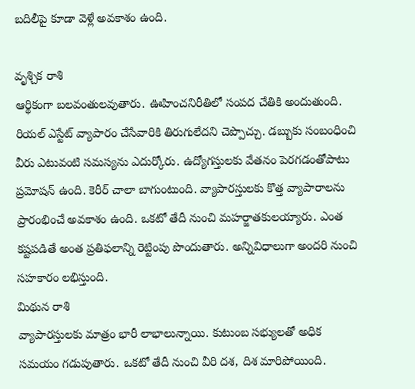బదిలీపై కూడా వెళ్లే అవకాశం ఉంది.

వృశ్చిక రాశి
ఆర్థికంగా బలవంతులవుతారు. ఊహించనిరీతిలో సంపద చేతికి అందుతుంది. రియల్ ఎస్టేట్ వ్యాపారం చేసేవారికి తిరుగులేదని చెప్పొచ్చు. డబ్బుకు సంబంధించి వీరు ఎటువంటి సమస్యను ఎదుర్కోరు. ఉద్యోగస్తులకు వేతనం పెరగడంతోపాటు ప్రమోషన్ ఉంది. కెరీర్ చాలా బాగుంటుంది. వ్యాపారస్తులకు కొత్త వ్యాపారాలను ప్రారంభించే అవకాశం ఉంది. ఒకటో తేదీ నుంచి మహర్జాతకులయ్యారు. ఎంత కష్టపడితే అంత ప్రతిఫలాన్ని రెట్టింపు పొందుతారు. అన్నివిధాలుగా అందరి నుంచి సహకారం లభిస్తుంది.
మిథున రాశి
వ్యాపారస్తులకు మాత్రం భారీ లాభాలున్నాయి. కుటుంబ సభ్యులతో అధిక సమయం గడుపుతారు. ఒకటో తేదీ నుంచి వీరి దశ, దిశ మారిపోయింది.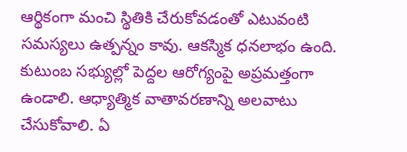ఆర్థికంగా మంచి స్థితికి చేరుకోవడంతో ఎటువంటి సమస్యలు ఉత్పన్నం కావు. ఆకస్మిక ధనలాభం ఉంది. కుటుంబ సభ్యుల్లో పెద్దల ఆరోగ్యంపై అప్రమత్తంగా ఉండాలి. ఆధ్యాత్మిక వాతావరణాన్ని అలవాటు చేసుకోవాలి. ఏ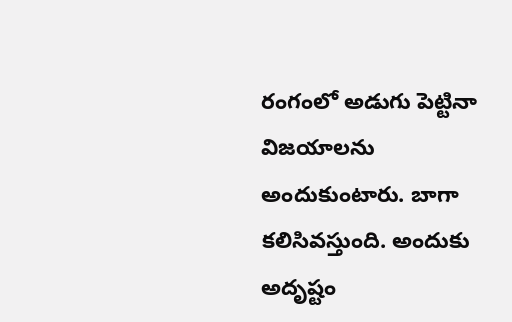రంగంలో అడుగు పెట్టినా విజయాలను అందుకుంటారు. బాగా కలిసివస్తుంది. అందుకు అదృష్టం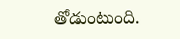తోడుంటుంది.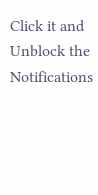Click it and Unblock the Notifications